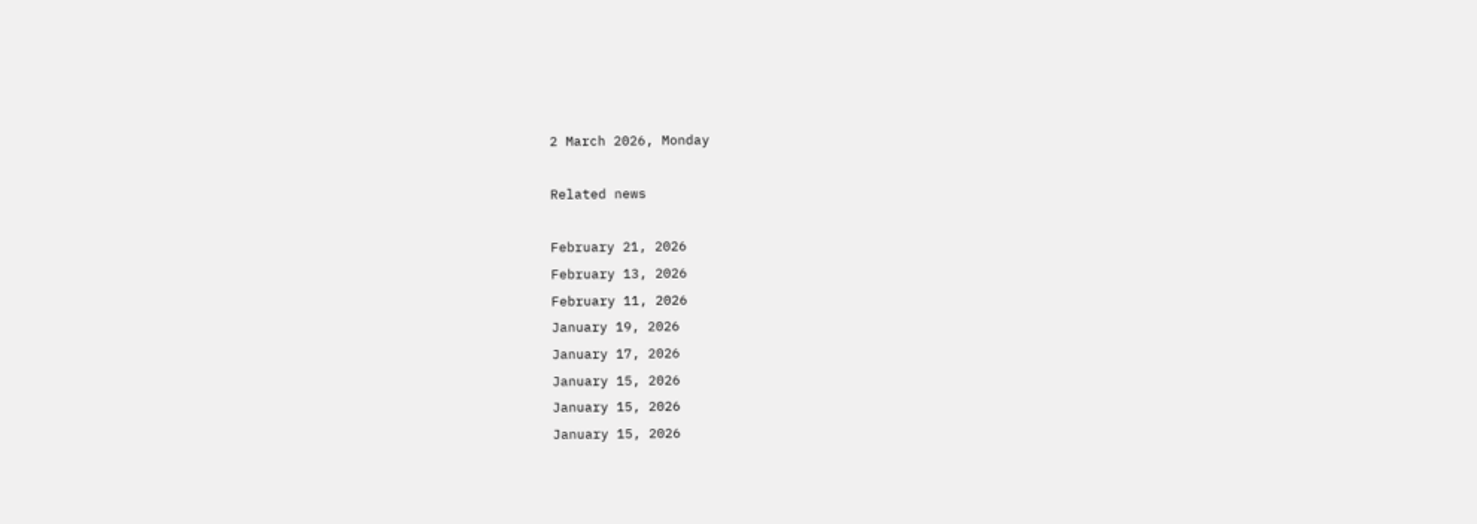2 March 2026, Monday

Related news

February 21, 2026
February 13, 2026
February 11, 2026
January 19, 2026
January 17, 2026
January 15, 2026
January 15, 2026
January 15, 2026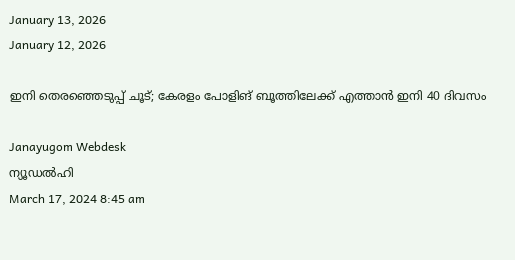January 13, 2026
January 12, 2026

ഇനി തെരഞ്ഞെടുപ്പ് ചൂട്; കേരളം പോളിങ് ബൂത്തിലേക്ക് എത്താൻ ഇനി 40 ദിവസം

Janayugom Webdesk
ന്യൂഡല്‍ഹി
March 17, 2024 8:45 am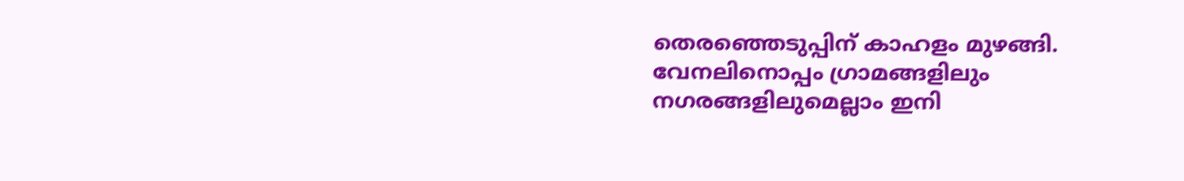തെരഞ്ഞെടുപ്പിന് കാഹളം മുഴങ്ങി. വേനലിനൊപ്പം ഗ്രാമങ്ങളിലും നഗരങ്ങളിലുമെല്ലാം ഇനി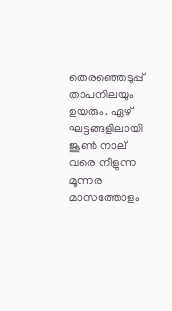തെരഞ്ഞെടുപ്പ് താപനിലയും ഉയരും. ഏഴ് ഘട്ടങ്ങളിലായി ജൂണ്‍ നാല് വരെ നീളുന്ന മൂന്നര മാസത്തോളം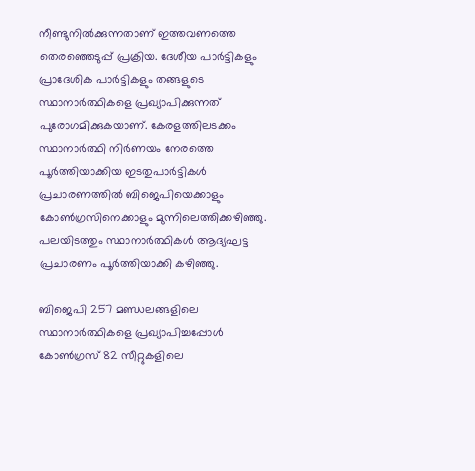നീണ്ടുനില്‍ക്കുന്നതാണ് ഇത്തവണത്തെ തെരഞ്ഞെടുപ്പ് പ്രക്രിയ. ദേശീയ പാര്‍ട്ടികളും പ്രാദേശിക പാര്‍ട്ടികളും തങ്ങളുടെ സ്ഥാനാര്‍ത്ഥികളെ പ്രഖ്യാപിക്കുന്നത് പുരോഗമിക്കുകയാണ്. കേരളത്തിലടക്കം സ്ഥാനാര്‍ത്ഥി നിര്‍ണയം നേരത്തെ പൂര്‍ത്തിയാക്കിയ ഇടതുപാര്‍ട്ടികള്‍ പ്രചാരണത്തില്‍ ബിജെപിയെക്കാളും കോണ്‍ഗ്രസിനെക്കാളും മുന്നിലെത്തിക്കഴിഞ്ഞു. പലയിടത്തും സ്ഥാനാര്‍ത്ഥികള്‍ ആദ്യഘട്ട പ്രചാരണം പൂര്‍ത്തിയാക്കി കഴിഞ്ഞു.

ബിജെപി 257 മണ്ഡലങ്ങളിലെ സ്ഥാനാര്‍ത്ഥികളെ പ്രഖ്യാപിച്ചപ്പോള്‍ കോണ്‍ഗ്രസ് 82 സീറ്റുകളിലെ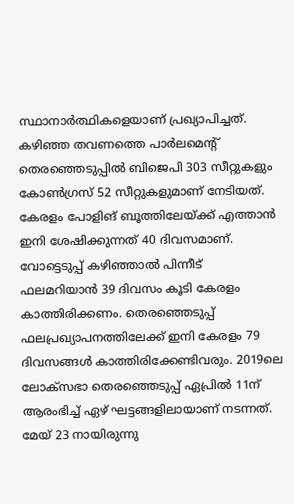സ്ഥാനാര്‍ത്ഥികളെയാണ് പ്രഖ്യാപിച്ചത്. കഴിഞ്ഞ തവണത്തെ പാര്‍ലമെന്റ് തെരഞ്ഞെടുപ്പില്‍ ബിജെപി 303 സീറ്റുകളും കോണ്‍ഗ്രസ് 52 സീറ്റുകളുമാണ് നേടിയത്. കേരളം പോളിങ് ബൂത്തിലേയ്ക്ക് എത്താൻ ഇനി ശേഷിക്കുന്നത് 40 ദിവസമാണ്. വോട്ടെടുപ്പ് കഴിഞ്ഞാൽ പിന്നീട് ഫലമറിയാൻ 39 ദിവസം കൂടി കേരളം കാത്തിരിക്കണം. തെരഞ്ഞെടുപ്പ് ഫലപ്രഖ്യാപനത്തിലേക്ക് ഇനി കേരളം 79 ദിവസങ്ങള്‍ കാത്തിരിക്കേണ്ടിവരും. 2019ലെ ലോക്‌സഭാ തെരഞ്ഞെടുപ്പ് ഏപ്രില്‍ 11ന് ആരംഭിച്ച് ഏഴ് ഘട്ടങ്ങളിലായാണ് നടന്നത്. മേയ് 23 നായിരുന്നു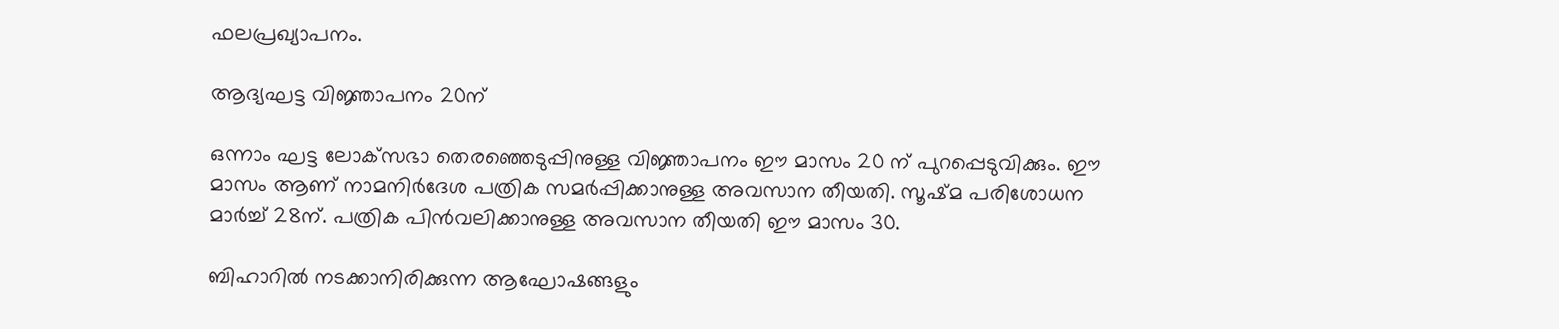ഫലപ്രഖ്യാപനം.

ആദ്യഘട്ട വിജ്ഞാപനം 20ന്

ഒന്നാം ഘട്ട ലോക്‌സഭാ തെരഞ്ഞെടുപ്പിനുള്ള വിജ്ഞാപനം ഈ മാസം 20 ന് പുറപ്പെടുവിക്കും. ഈ മാസം ആണ് നാമനിര്‍ദേശ പത്രിക സമര്‍പ്പിക്കാനുള്ള അവസാന തീയതി. സൂഷ്മ പരിശോധന മാര്‍ച്ച് 28ന്. പത്രിക പിന്‍വലിക്കാനുള്ള അവസാന തീയതി ഈ മാസം 30.

ബിഹാറില്‍ നടക്കാനിരിക്കുന്ന ആഘോഷങ്ങളും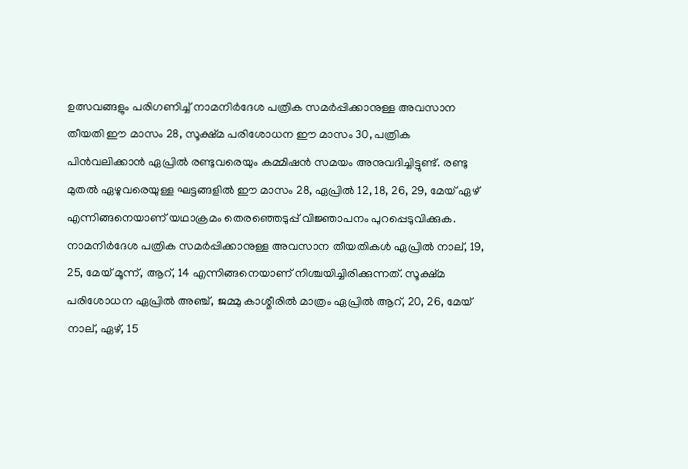ഉത്സവങ്ങളും പരിഗണിച്ച് നാമനിര്‍ദേശ പത്രിക സമര്‍പ്പിക്കാനുള്ള അവസാന തീയതി ഈ മാസം 28, സൂക്ഷ്മ പരിശോധന ഈ മാസം 30, പത്രിക പിന്‍വലിക്കാന്‍ ഏപ്രില്‍ രണ്ടുവരെയും കമ്മിഷന്‍ സമയം അനുവദിച്ചിട്ടുണ്ട്. രണ്ടു മുതല്‍ ഏഴുവരെയുള്ള ഘട്ടങ്ങളില്‍ ഈ മാസം 28, ഏപ്രില്‍ 12, 18, 26, 29, മേയ് ഏഴ് എന്നിങ്ങനെയാണ് യഥാക്രമം തെരഞ്ഞെടുപ്പ് വിജ്ഞാപനം പുറപ്പെടുവിക്കുക. നാമനിര്‍ദേശ പത്രിക സമര്‍പ്പിക്കാനുള്ള അവസാന തീയതികള്‍ ഏപ്രില്‍ നാല്, 19, 25, മേയ് മൂന്ന്, ആറ്, 14 എന്നിങ്ങനെയാണ് നിശ്ചയിച്ചിരിക്കുന്നത്. സൂക്ഷ്മ പരിശോധന ഏപ്രില്‍ അഞ്ച്, ജമ്മു കാശ്മീരില്‍ മാത്രം ഏപ്രില്‍ ആറ്, 20, 26, മേയ് നാല്, ഏഴ്, 15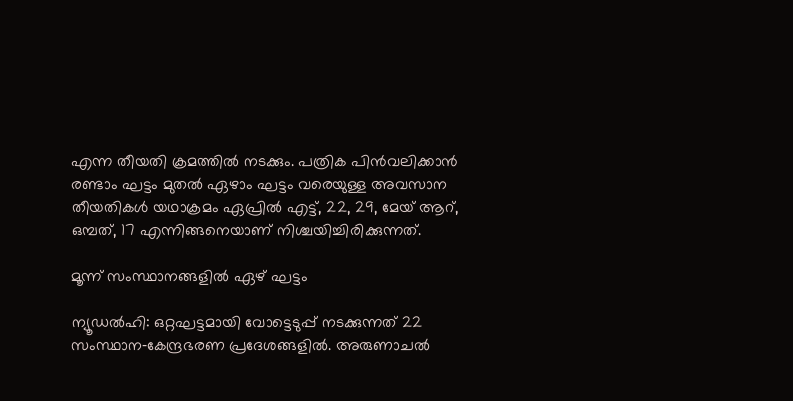എന്ന തീയതി ക്രമത്തില്‍ നടക്കും. പത്രിക പിന്‍വലിക്കാന്‍ രണ്ടാം ഘട്ടം മുതല്‍ ഏഴാം ഘട്ടം വരെയുള്ള അവസാന തീയതികള്‍ യഥാക്രമം ഏപ്രില്‍ എട്ട്, 22, 29, മേയ് ആറ്, ഒമ്പത്, 17 എന്നിങ്ങനെയാണ് നിശ്ചയിച്ചിരിക്കുന്നത്.

മൂന്ന് സംസ്ഥാനങ്ങളില്‍ ഏഴ് ഘട്ടം

ന്യൂഡല്‍ഹി: ഒറ്റഘട്ടമായി വോട്ടെടുപ്പ് നടക്കുന്നത് 22 സംസ്ഥാന‑കേന്ദ്രഭരണ പ്രദേശങ്ങളില്‍. അരുണാചല്‍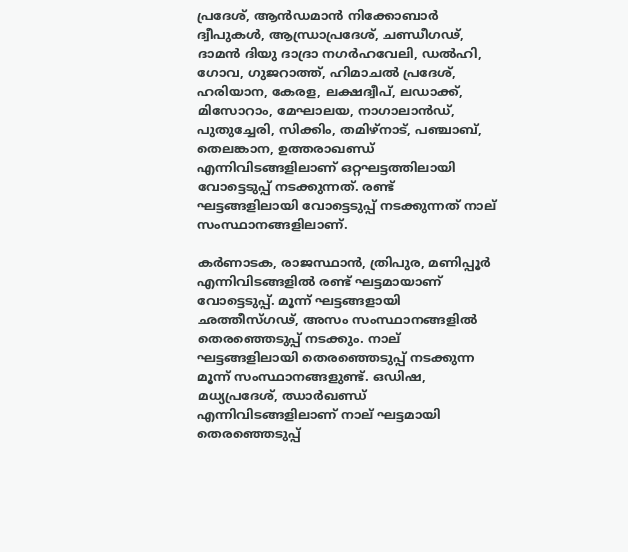പ്രദേശ്, ആന്‍ഡമാന്‍ നിക്കോബാര്‍ ദ്വീപുകള്‍, ആന്ധ്രാപ്രദേശ്, ചണ്ഡീഗഢ്, ദാമൻ ദിയു ദാദ്രാ നഗർഹവേലി, ഡല്‍ഹി, ഗോവ, ഗുജറാത്ത്, ഹിമാചല്‍ പ്രദേശ്, ഹരിയാന, കേരള, ലക്ഷദ്വീപ്, ലഡാക്ക്, മിസോറാം, മേഘാലയ, നാഗാലാന്‍ഡ്, പുതുച്ചേരി, സിക്കിം, തമിഴ്‍നാട്, പഞ്ചാബ്, തെലങ്കാന, ഉത്തരാഖണ്ഡ് എന്നിവിടങ്ങളിലാണ് ഒറ്റഘട്ടത്തിലായി വോട്ടെടുപ്പ് നടക്കുന്നത്. രണ്ട് ഘട്ടങ്ങളിലായി വോട്ടെടുപ്പ് നടക്കുന്നത് നാല് സംസ്ഥാനങ്ങളിലാണ്.

കര്‍ണാടക, രാജസ്ഥാന്‍, ത്രിപുര, മണിപ്പൂര്‍ എന്നിവിടങ്ങളിൽ രണ്ട് ഘട്ടമായാണ് വോട്ടെടുപ്പ്. മൂന്ന് ഘട്ടങ്ങളായി ഛത്തീസ്ഗഢ്, അസം സംസ്ഥാനങ്ങളില്‍ തെരഞ്ഞെടുപ്പ് നടക്കും. നാല് ഘട്ടങ്ങളിലായി തെരഞ്ഞെടുപ്പ് നടക്കുന്ന മൂന്ന് സംസ്ഥാനങ്ങളുണ്ട്. ഒഡിഷ, മധ്യപ്രദേശ്, ഝാര്‍ഖണ്ഡ് എന്നിവിടങ്ങളിലാണ് നാല് ഘട്ടമായി തെരഞ്ഞെടുപ്പ്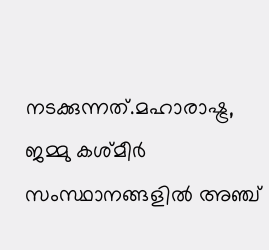നടക്കുന്നത്.മഹാരാഷ്ട്ര, ജമ്മു കശ്മീര്‍ സംസ്ഥാനങ്ങളില്‍ അഞ്ച്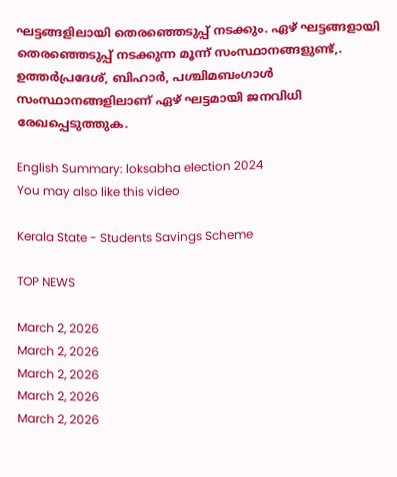ഘട്ടങ്ങളിലായി തെരഞ്ഞെടുപ്പ് നടക്കും. ഏഴ് ഘട്ടങ്ങളായി തെരഞ്ഞെടുപ്പ് നടക്കുന്ന മൂന്ന് സംസ്ഥാനങ്ങളുണ്ട്,. ഉത്തര്‍പ്രദേശ്, ബിഹാര്‍, പശ്ചിമബംഗാള്‍ സംസ്ഥാനങ്ങളിലാണ് ഏഴ് ഘട്ടമായി ജനവിധി രേഖപ്പെടുത്തുക.

English Summary: loksabha election 2024
You may also like this video

Kerala State - Students Savings Scheme

TOP NEWS

March 2, 2026
March 2, 2026
March 2, 2026
March 2, 2026
March 2, 2026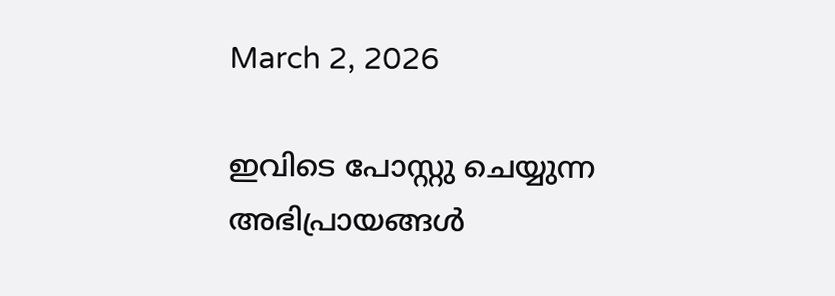March 2, 2026

ഇവിടെ പോസ്റ്റു ചെയ്യുന്ന അഭിപ്രായങ്ങള്‍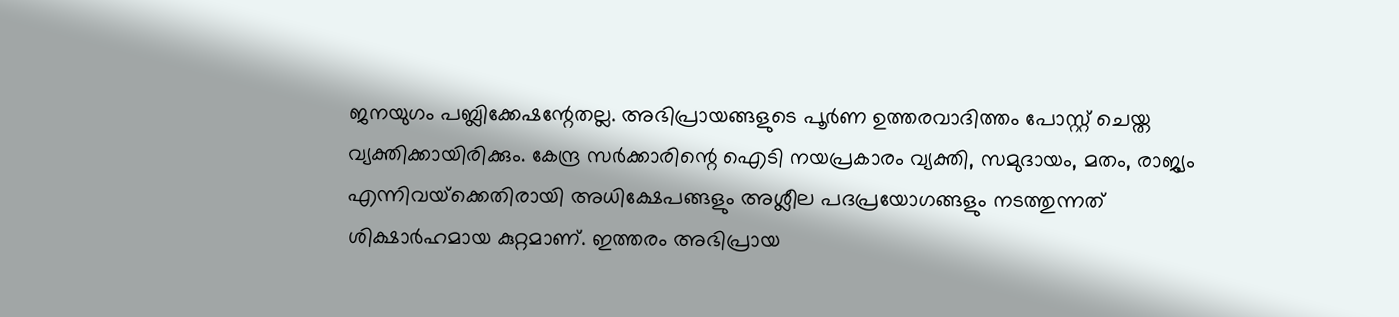ജനയുഗം പബ്ലിക്കേഷന്റേതല്ല. അഭിപ്രായങ്ങളുടെ പൂര്‍ണ ഉത്തരവാദിത്തം പോസ്റ്റ് ചെയ്ത വ്യക്തിക്കായിരിക്കും. കേന്ദ്ര സര്‍ക്കാരിന്റെ ഐടി നയപ്രകാരം വ്യക്തി, സമുദായം, മതം, രാജ്യം എന്നിവയ്‌ക്കെതിരായി അധിക്ഷേപങ്ങളും അശ്ലീല പദപ്രയോഗങ്ങളും നടത്തുന്നത് ശിക്ഷാര്‍ഹമായ കുറ്റമാണ്. ഇത്തരം അഭിപ്രായ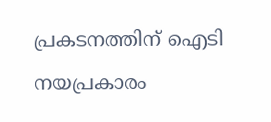പ്രകടനത്തിന് ഐടി നയപ്രകാരം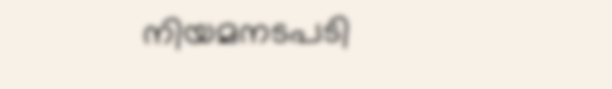നിയമനടപടി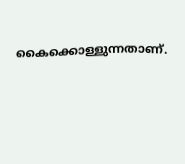കൈക്കൊള്ളുന്നതാണ്.